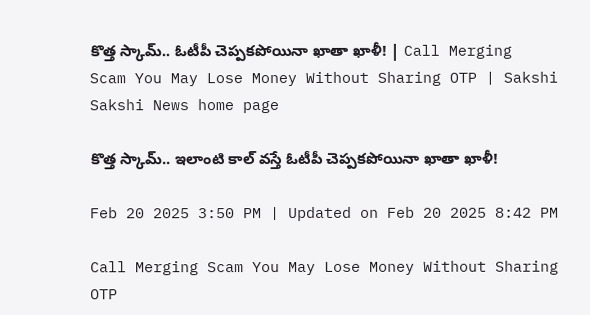కొత్త స్కామ్‌.. ఓటీపీ చెప్పకపోయినా ఖాతా ఖాళీ! | Call Merging Scam You May Lose Money Without Sharing OTP | Sakshi
Sakshi News home page

కొత్త స్కామ్‌.. ఇలాంటి కాల్‌ వస్తే ఓటీపీ చెప్పకపోయినా ఖాతా ఖాళీ!

Feb 20 2025 3:50 PM | Updated on Feb 20 2025 8:42 PM

Call Merging Scam You May Lose Money Without Sharing OTP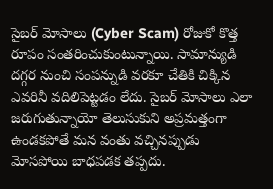సైబర్‌ మోసాలు (Cyber Scam) రోజుకో కొత్త రూపం సంతరించుకుంటున్నాయి. సామాన్యుడి దగ్గర నుంచి సంపన్నుడి వరకూ చేతికి చిక్కిన ఎవరినీ వదిలిపెట్టడం లేదు. సైబర్‌ మోసాలు ఎలా జరుగుతున్నాయో తెలుసుకుని అప్రమత్తంగా ఉండకపోతే మన వంతు వచ్చినప్పుడు మోసపోయి బాధపడక తప్పదు.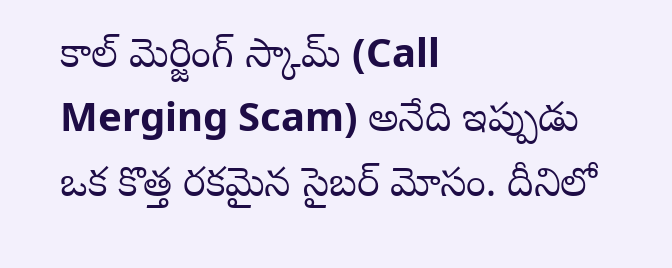కాల్ మెర్జింగ్ స్కామ్ (Call Merging Scam) అనేది ఇప్పుడు ఒక కొత్త రకమైన సైబర్ మోసం. దీనిలో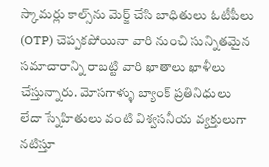స్కామర్లు కాల్స్‌ను మెర్జ్‌ చేసి బాధితులు ఓటీపీలు (OTP) చెప్పకపోయినా వారి నుంచి సున్నితమైన సమాచారాన్ని రాబట్టి వారి ఖాతాలు ఖాళీలు చేస్తున్నారు. మోసగాళ్ళు బ్యాంక్ ప్రతినిధులు లేదా స్నేహితులు వంటి విశ్వసనీయ వ్యక్తులుగా నటిస్తూ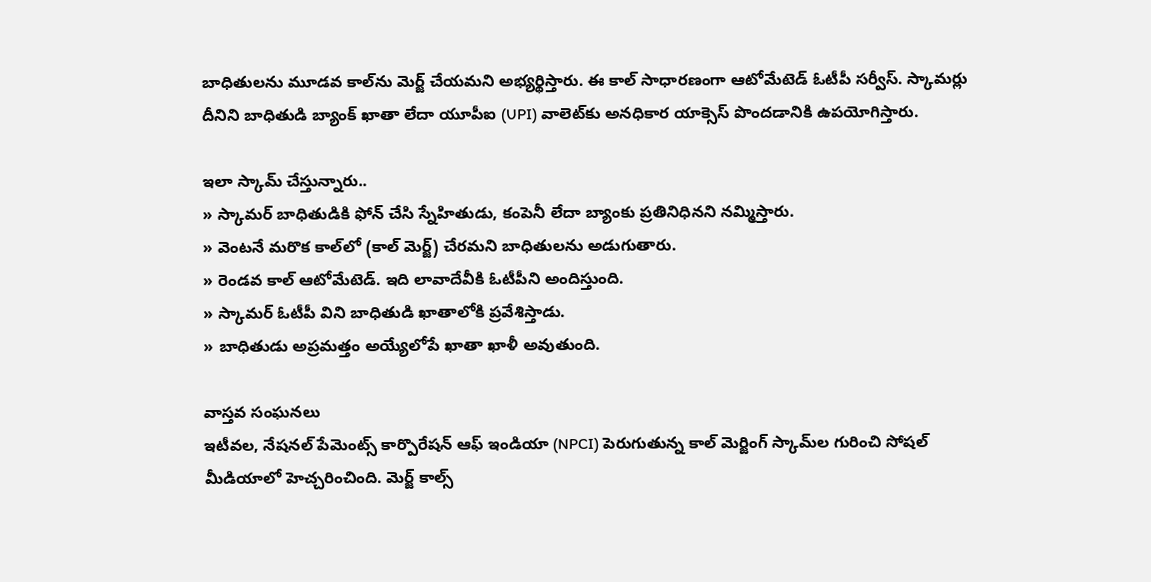బాధితులను మూడవ కాల్‌ను మెర్జ్‌ చేయమని అభ్యర్థిస్తారు. ఈ కాల్ సాధారణంగా ఆటోమేటెడ్ ఓటీపీ సర్వీస్‌. స్కామర్లు దీనిని బాధితుడి బ్యాంక్ ఖాతా లేదా యూపీఐ (UPI) వాలెట్‌కు అనధికార యాక్సెస్‌ పొందడానికి ఉపయోగిస్తారు.

ఇలా స్కామ్‌ చేస్తున్నారు..
» స్కామర్ బాధితుడికి ఫోన్‌ చేసి స్నేహితుడు, కంపెనీ లేదా బ్యాంకు ప్రతినిధినని నమ్మిస్తారు.
» వెంటనే మరొక కాల్‌లో (కాల్‌ మెర్జ్‌) చేరమని బాధితులను అడుగుతారు.
» రెండవ కాల్ ఆటోమేటెడ్. ఇది లావాదేవీకి ఓటీపీని అందిస్తుంది.
» స్కామర్‌ ఓటీపీ విని బాధితుడి ఖాతాలోకి ప్రవేశిస్తాడు.
» బాధితుడు అప్రమత్తం అయ్యేలోపే ఖాతా ఖాళీ అవుతుంది.

వాస్తవ సంఘనలు
ఇటీవల, నేషనల్ పేమెంట్స్ కార్పొరేషన్ ఆఫ్ ఇండియా (NPCI) పెరుగుతున్న కాల్ మెర్జింగ్ స్కామ్‌ల గురించి సోషల్ మీడియాలో హెచ్చరించింది. మెర్జ్‌ కాల్స్‌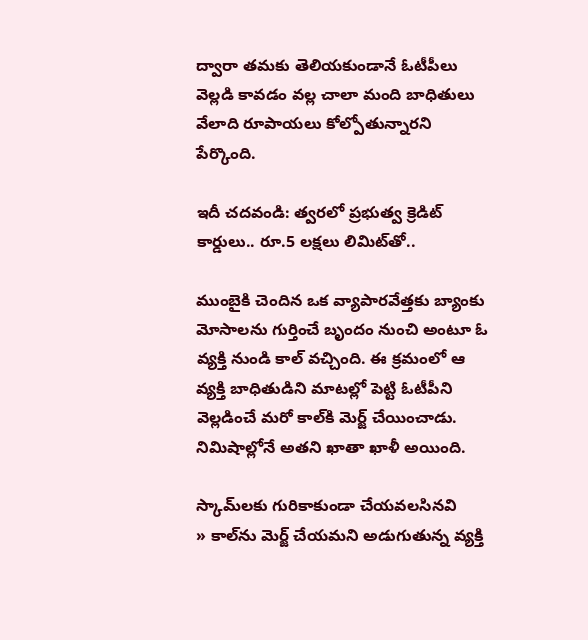ద్వారా తమకు తెలియకుండానే ఓటీపీలు వెల్లడి కావడం వల్ల చాలా మంది బాధితులు వేలాది రూపాయలు కోల్పోతున్నారని పేర్కొంది.

ఇదీ చదవండి: త్వరలో ప్రభుత్వ క్రెడిట్‌ కార్డులు.. రూ.5 లక్షలు లిమిట్‌తో..

ముంబైకి చెందిన ఒక వ్యాపారవేత్తకు బ్యాంకు మోసాలను గుర్తించే బృందం నుంచి అంటూ ఓ వ్యక్తి నుండి కాల్ వచ్చింది. ఈ క్రమంలో ఆ వ్యక్తి బాధితుడిని మాటల్లో పెట్టి ఓటీపీని వెల్లడించే మరో కాల్‌కి మెర్జ్‌ చేయించాడు. నిమిషాల్లోనే అతని ఖాతా ఖాళీ అయింది.

స్కామ్‌లకు గురికాకుండా చేయవలసినవి
» కాల్‌ను మెర్జ్‌ చేయమని అడుగుతున్న వ్యక్తి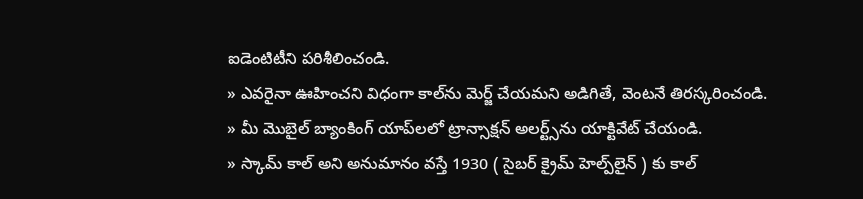ఐడెంటిటీని పరిశీలించండి.
» ఎవరైనా ఊహించని విధంగా కాల్‌ను మెర్జ్‌ చేయమని అడిగితే, వెంటనే తిరస్కరించండి.
» మీ మొబైల్ బ్యాంకింగ్ యాప్‌లలో ట్రాన్సాక్షన్‌ అలర్ట్స్‌ను యాక్టివేట్‌ చేయండి.
» స్కామ్‌ కాల్‌ అని అనుమానం వస్తే 1930 ( సైబర్ క్రైమ్ హెల్ప్‌లైన్ ) కు కాల్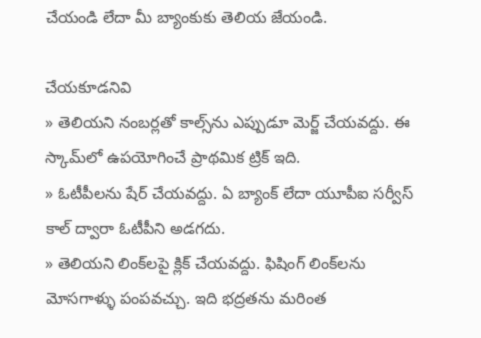చేయండి లేదా మీ బ్యాంకుకు తెలియ జేయండి.

చేయకూడనివి
» తెలియని నంబర్లతో కాల్స్‌ను ఎప్పుడూ మెర్జ్‌ చేయవద్దు. ఈ స్కామ్‌లో ఉపయోగించే ప్రాథమిక ట్రిక్ ఇది.
» ఓటీపీలను షేర్ చేయవద్దు. ఏ బ్యాంక్ లేదా యూపీఐ సర్వీస్ కాల్ ద్వారా ఓటీపీని అడగదు.
» తెలియని లింక్‌లపై క్లిక్ చేయవద్దు. ఫిషింగ్ లింక్‌లను మోసగాళ్ళు పంపవచ్చు. ఇది భద్రతను మరింత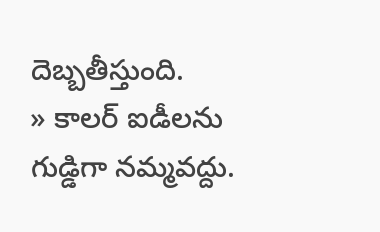దెబ్బతీస్తుంది.
» కాలర్ ఐడీలను గుడ్డిగా నమ్మవద్దు.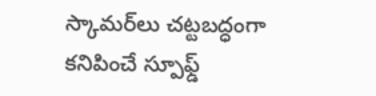స్కామర్‌లు చట్టబద్ధంగా కనిపించే స్పూఫ్డ్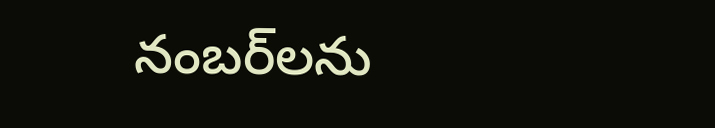నంబర్‌లను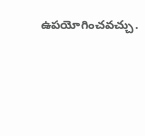ఉపయోగించవచ్చు.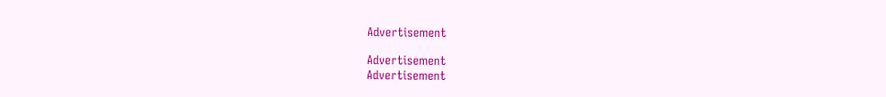Advertisement

Advertisement
Advertisement